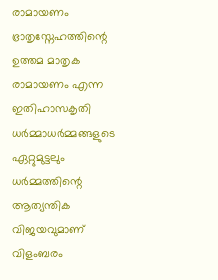രാമായണം ഭ്രാതൃസ്നേഹത്തിന്റെ ഉത്തമ മാതൃക
രാമായണം എന്ന ഇതിഹാസകൃതി ധർമ്മാധർമ്മങ്ങളുടെ ഏറ്റുമുട്ടലും ധർമ്മത്തിന്റെ ആത്യന്തിക വിജയവുമാണ് വിളംബരം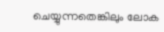ചെയ്യുന്നതെങ്കിലും ലോക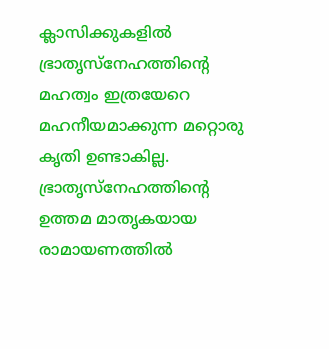ക്ലാസിക്കുകളിൽ ഭ്രാതൃസ്നേഹത്തിന്റെ മഹത്വം ഇത്രയേറെ മഹനീയമാക്കുന്ന മറ്റൊരു കൃതി ഉണ്ടാകില്ല. ഭ്രാതൃസ്നേഹത്തിന്റെ ഉത്തമ മാതൃകയായ രാമായണത്തിൽ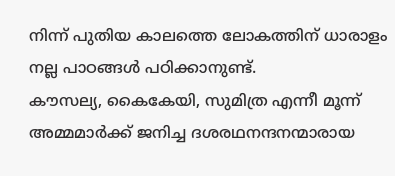നിന്ന് പുതിയ കാലത്തെ ലോകത്തിന് ധാരാളം നല്ല പാഠങ്ങൾ പഠിക്കാനുണ്ട്.
കൗസല്യ, കൈകേയി, സുമിത്ര എന്നീ മൂന്ന് അമ്മമാർക്ക് ജനിച്ച ദശരഥനന്ദനന്മാരായ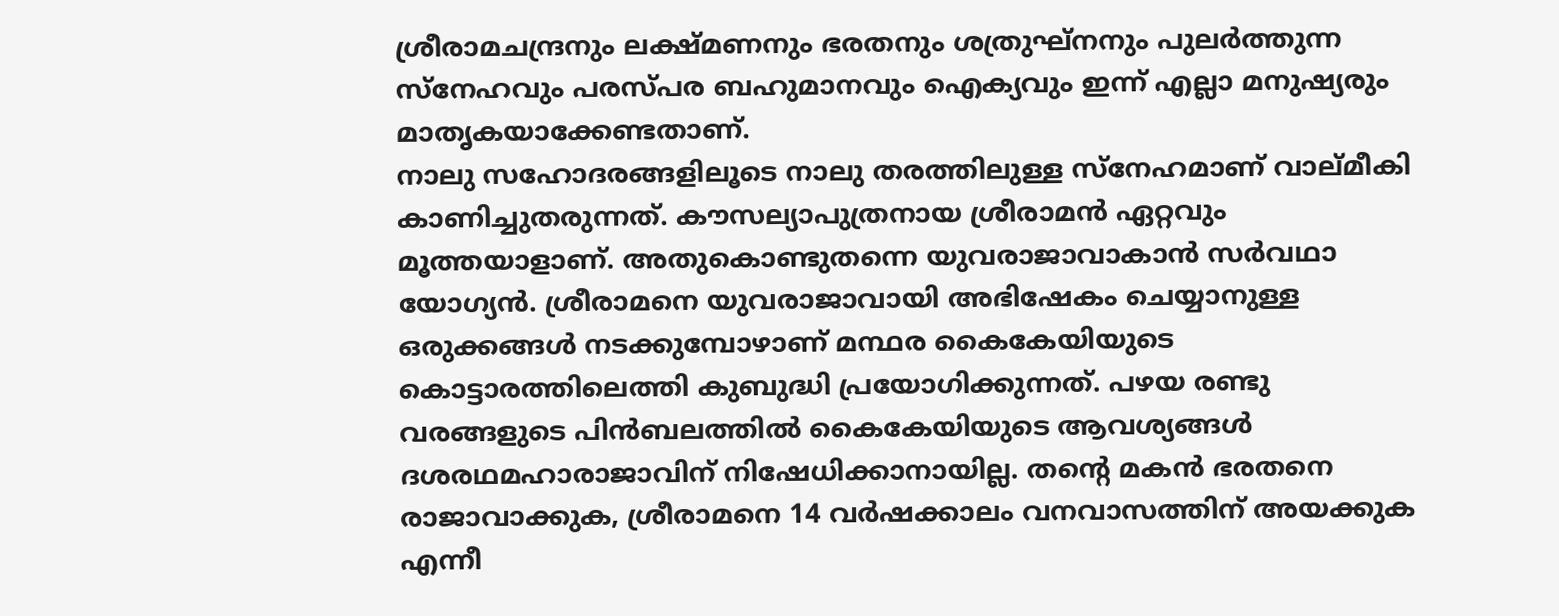ശ്രീരാമചന്ദ്രനും ലക്ഷ്മണനും ഭരതനും ശത്രുഘ്നനും പുലർത്തുന്ന സ്നേഹവും പരസ്പര ബഹുമാനവും ഐക്യവും ഇന്ന് എല്ലാ മനുഷ്യരും മാതൃകയാക്കേണ്ടതാണ്.
നാലു സഹോദരങ്ങളിലൂടെ നാലു തരത്തിലുള്ള സ്നേഹമാണ് വാല്മീകി കാണിച്ചുതരുന്നത്. കൗസല്യാപുത്രനായ ശ്രീരാമൻ ഏറ്റവും മൂത്തയാളാണ്. അതുകൊണ്ടുതന്നെ യുവരാജാവാകാൻ സർവഥാ യോഗ്യൻ. ശ്രീരാമനെ യുവരാജാവായി അഭിഷേകം ചെയ്യാനുള്ള ഒരുക്കങ്ങൾ നടക്കുമ്പോഴാണ് മന്ഥര കൈകേയിയുടെ കൊട്ടാരത്തിലെത്തി കുബുദ്ധി പ്രയോഗിക്കുന്നത്. പഴയ രണ്ടു വരങ്ങളുടെ പിൻബലത്തിൽ കൈകേയിയുടെ ആവശ്യങ്ങൾ ദശരഥമഹാരാജാവിന് നിഷേധിക്കാനായില്ല. തന്റെ മകൻ ഭരതനെ രാജാവാക്കുക, ശ്രീരാമനെ 14 വർഷക്കാലം വനവാസത്തിന് അയക്കുക എന്നീ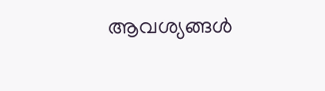ആവശ്യങ്ങൾ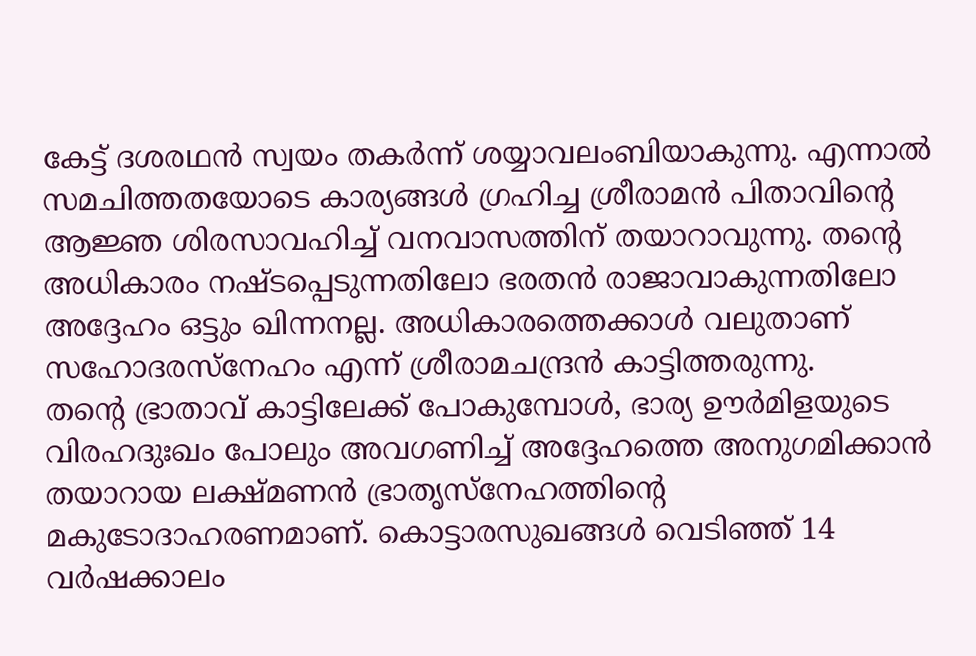കേട്ട് ദശരഥൻ സ്വയം തകർന്ന് ശയ്യാവലംബിയാകുന്നു. എന്നാൽ സമചിത്തതയോടെ കാര്യങ്ങൾ ഗ്രഹിച്ച ശ്രീരാമൻ പിതാവിന്റെ ആജ്ഞ ശിരസാവഹിച്ച് വനവാസത്തിന് തയാറാവുന്നു. തന്റെ അധികാരം നഷ്ടപ്പെടുന്നതിലോ ഭരതൻ രാജാവാകുന്നതിലോ അദ്ദേഹം ഒട്ടും ഖിന്നനല്ല. അധികാരത്തെക്കാൾ വലുതാണ് സഹോദരസ്നേഹം എന്ന് ശ്രീരാമചന്ദ്രൻ കാട്ടിത്തരുന്നു.
തന്റെ ഭ്രാതാവ് കാട്ടിലേക്ക് പോകുമ്പോൾ, ഭാര്യ ഊർമിളയുടെ വിരഹദുഃഖം പോലും അവഗണിച്ച് അദ്ദേഹത്തെ അനുഗമിക്കാൻ തയാറായ ലക്ഷ്മണൻ ഭ്രാതൃസ്നേഹത്തിന്റെ മകുടോദാഹരണമാണ്. കൊട്ടാരസുഖങ്ങൾ വെടിഞ്ഞ് 14 വർഷക്കാലം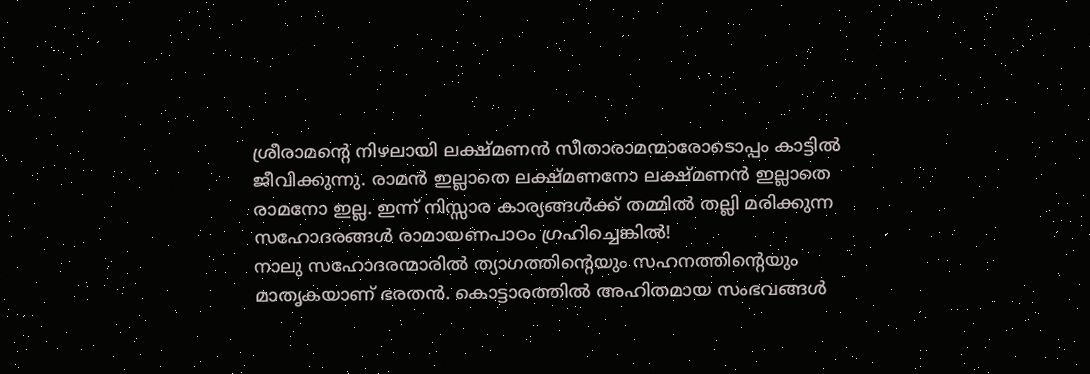ശ്രീരാമന്റെ നിഴലായി ലക്ഷ്മണൻ സീതാരാമന്മാരോടൊപ്പം കാട്ടിൽ ജീവിക്കുന്നു. രാമൻ ഇല്ലാതെ ലക്ഷ്മണനോ ലക്ഷ്മണൻ ഇല്ലാതെ രാമനോ ഇല്ല. ഇന്ന് നിസ്സാര കാര്യങ്ങൾക്ക് തമ്മിൽ തല്ലി മരിക്കുന്ന സഹോദരങ്ങൾ രാമായണപാഠം ഗ്രഹിച്ചെങ്കിൽ!
നാലു സഹോദരന്മാരിൽ ത്യാഗത്തിന്റെയും സഹനത്തിന്റെയും മാതൃകയാണ് ഭരതൻ. കൊട്ടാരത്തിൽ അഹിതമായ സംഭവങ്ങൾ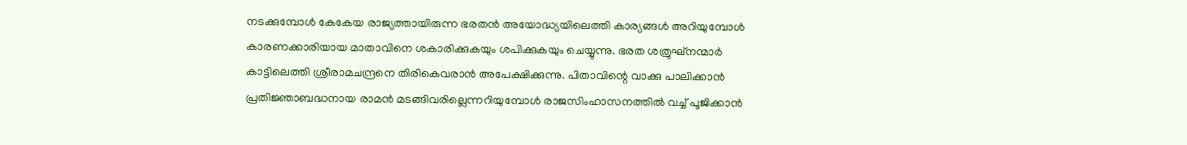നടക്കുമ്പോൾ കേകേയ രാജ്യത്തായിരുന്ന ഭരതൻ അയോദ്ധ്യയിലെത്തി കാര്യങ്ങൾ അറിയുമ്പോൾ കാരണക്കാരിയായ മാതാവിനെ ശകാരിക്കുകയും ശപിക്കുകയും ചെയ്യുന്നു. ഭരത ശത്രുഘ്നന്മാർ കാട്ടിലെത്തി ശ്രീരാമചന്ദ്രനെ തിരികെവരാൻ അപേക്ഷിക്കുന്നു. പിതാവിന്റെ വാക്കു പാലിക്കാൻ പ്രതിജ്ഞാബദ്ധനായ രാമൻ മടങ്ങിവരില്ലെന്നറിയുമ്പോൾ രാജസിംഹാസനത്തിൽ വച്ച് പൂജിക്കാൻ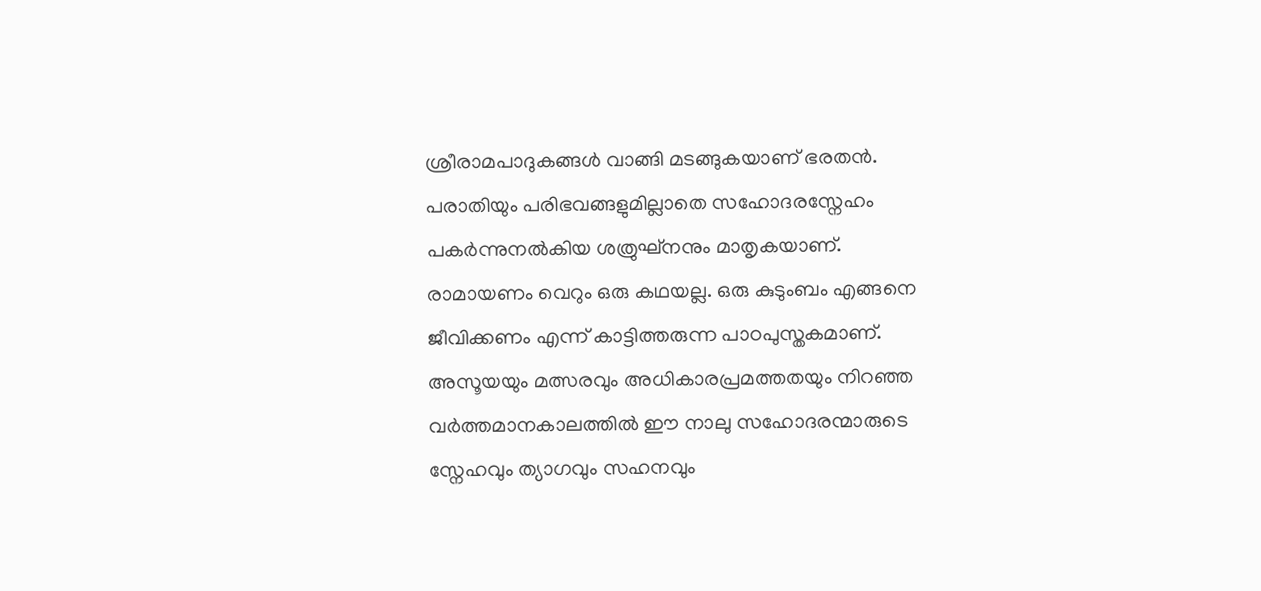ശ്രീരാമപാദുകങ്ങൾ വാങ്ങി മടങ്ങുകയാണ് ഭരതൻ. പരാതിയും പരിഭവങ്ങളുമില്ലാതെ സഹോദരസ്നേഹം പകർന്നുനൽകിയ ശത്രുഘ്നനും മാതൃകയാണ്.
രാമായണം വെറും ഒരു കഥയല്ല. ഒരു കുടുംബം എങ്ങനെ ജീവിക്കണം എന്ന് കാട്ടിത്തരുന്ന പാഠപുസ്തകമാണ്. അസൂയയും മത്സരവും അധികാരപ്രമത്തതയും നിറഞ്ഞ വർത്തമാനകാലത്തിൽ ഈ നാലു സഹോദരന്മാരുടെ സ്നേഹവും ത്യാഗവും സഹനവും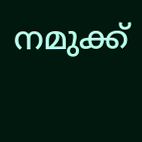നമുക്ക്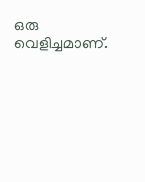ഒരു വെളിച്ചമാണ്.